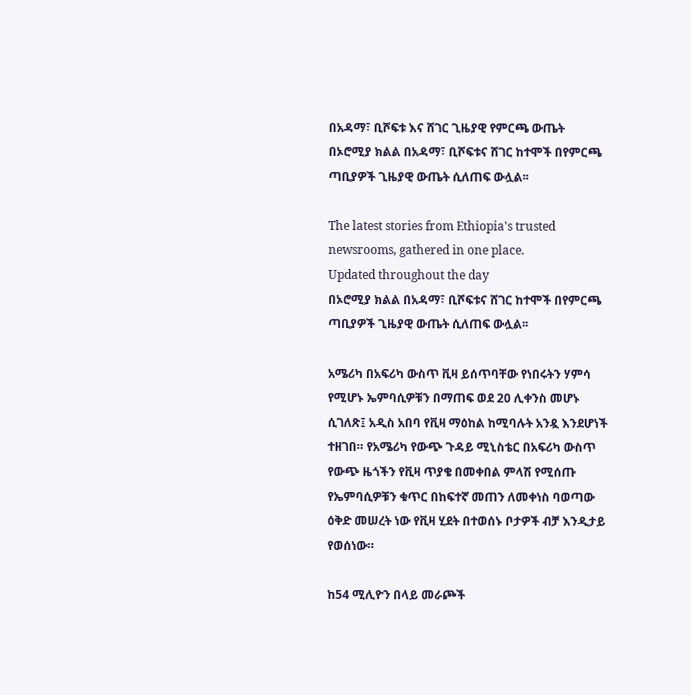በአዳማ፣ ቢሾፍቱ እና ሸገር ጊዜያዊ የምርጫ ውጤት
በኦሮሚያ ክልል በአዳማ፣ ቢሾፍቱና ሸገር ከተሞች በየምርጫ ጣቢያዎች ጊዜያዊ ውጤት ሲለጠፍ ውሏል፡፡

The latest stories from Ethiopia's trusted newsrooms, gathered in one place.
Updated throughout the day
በኦሮሚያ ክልል በአዳማ፣ ቢሾፍቱና ሸገር ከተሞች በየምርጫ ጣቢያዎች ጊዜያዊ ውጤት ሲለጠፍ ውሏል፡፡

አሜሪካ በአፍሪካ ውስጥ ቪዛ ይሰጥባቸው የነበሩትን ሃምሳ የሚሆኑ ኤምባሲዎቹን በማጠፍ ወደ 20 ሊቀንስ መሆኑ ሲገለጽ፤ አዲስ አበባ የቪዛ ማዕከል ከሚባሉት አንዷ እንደሆነች ተዘገበ። የአሜሪካ የውጭ ጉዳይ ሚኒስቴር በአፍሪካ ውስጥ የውጭ ዜጎችን የቪዛ ጥያቄ በመቀበል ምላሽ የሚሰጡ የኤምባሲዎቹን ቁጥር በከፍተኛ መጠን ለመቀነስ ባወጣው ዕቅድ መሠረት ነው የቪዛ ሂደት በተወሰኑ ቦታዎች ብቻ እንዲታይ የወሰነው።

ከ54 ሚሊዮን በላይ መራጮች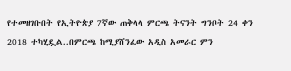የተመዘገቡበት የኢትዮጵያ 7ኛው ጠቅላላ ምርጫ ትናንት ግንቦት 24 ቀን 2018 ተካሂዷል..በምርጫ ከሚያሸንፈው አዲስ አመራር ምን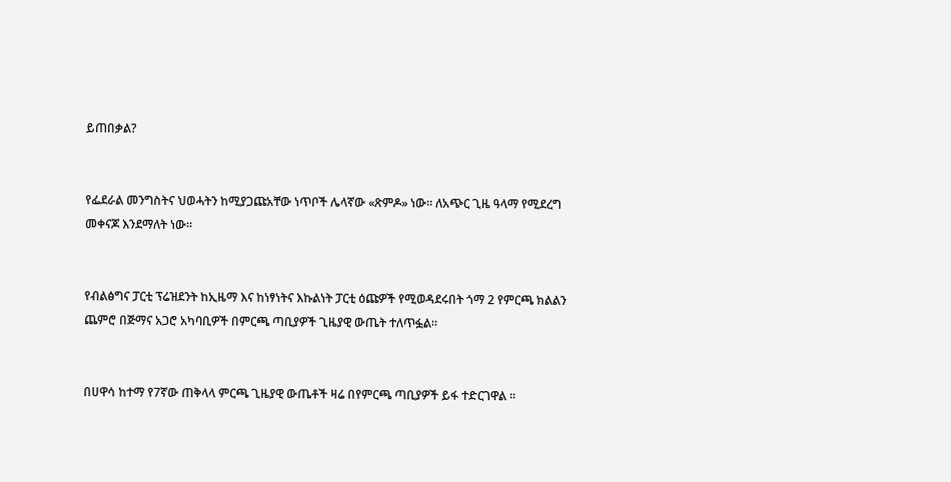ይጠበቃል?


የፌደራል መንግስትና ህወሓትን ከሚያጋጩአቸው ነጥቦች ሌላኛው «ጽምዶ» ነው። ለአጭር ጊዜ ዓላማ የሚደረግ መቀናጆ እንደማለት ነው።


የብልፅግና ፓርቲ ፕሬዝደንት ከኢዜማ እና ከነፃነትና እኩልነት ፓርቲ ዕጩዎች የሚወዳደሩበት ጎማ 2 የምርጫ ክልልን ጨምሮ በጅማና አጋሮ አካባቢዎች በምርጫ ጣቢያዎች ጊዜያዊ ውጤት ተለጥፏል።


በሀዋሳ ከተማ የ7ኛው ጠቅላላ ምርጫ ጊዜያዊ ውጤቶች ዛሬ በየምርጫ ጣቢያዎች ይፋ ተድርገዋል ፡፡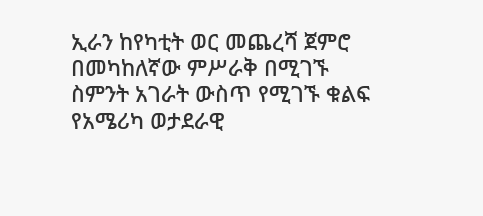ኢራን ከየካቲት ወር መጨረሻ ጀምሮ በመካከለኛው ምሥራቅ በሚገኙ ስምንት አገራት ውስጥ የሚገኙ ቁልፍ የአሜሪካ ወታደራዊ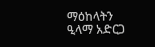ማዕከላትን ዒላማ አድርጋ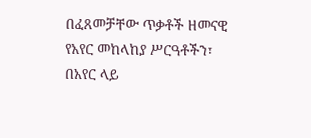በፈጸመቻቸው ጥቃቶች ዘመናዊ የአየር መከላከያ ሥርዓቶችን፣ በአየር ላይ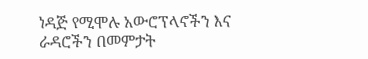ነዳጅ የሚሞሉ አውሮፕላኖችን እና ራዳሮችን በመምታት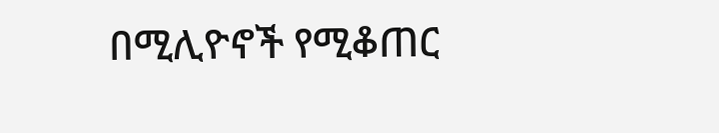በሚሊዮኖች የሚቆጠር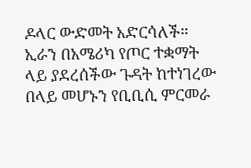ዶላር ውድመት አድርሳለች። ኢራን በአሜሪካ የጦር ተቋማት ላይ ያደረሰችው ጉዳት ከተነገረው በላይ መሆኑን የቢቢሲ ምርመራ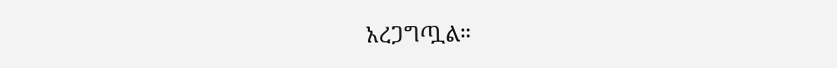አረጋግጧል።